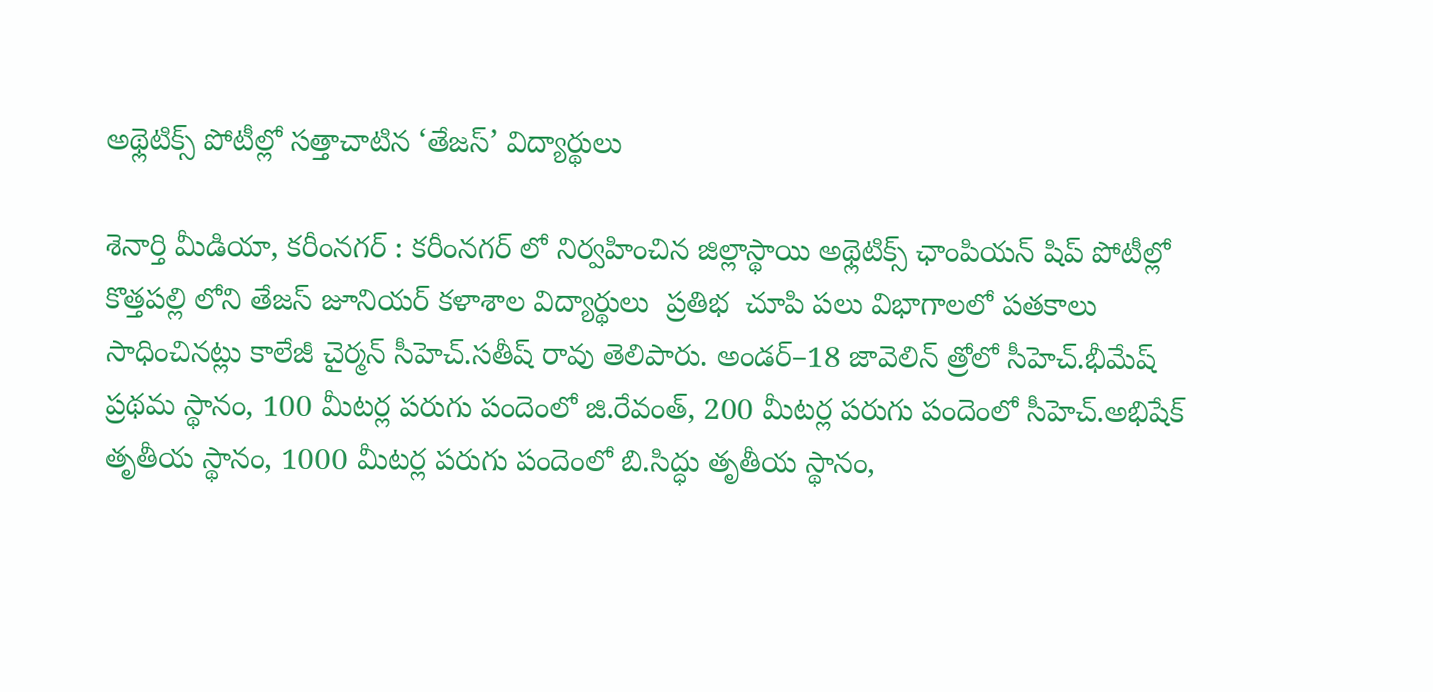అథ్లెటిక్స్ పోటీల్లో సత్తాచాటిన ‘తేజస్’ విద్యార్థులు

శెనార్తి మీడియా, కరీంనగర్ : కరీంనగర్ లో నిర్వహించిన జిల్లాస్థాయి అథ్లెటిక్స్ ఛాంపియన్‌ షిప్ పోటీల్లో కొత్తపల్లి లోని తేజస్ జూనియర్ కళాశాల విద్యార్థులు  ప్రతిభ  చూపి పలు విభాగాలలో పతకాలు సాధించినట్లు కాలేజీ చైర్మన్ సీహెచ్.సతీష్ రావు తెలిపారు. అండర్–18 జావెలిన్ త్రోలో సీహెచ్.భీమేష్ ప్రథమ స్థానం, 100 మీటర్ల పరుగు పందెంలో జి.రేవంత్, 200 మీటర్ల పరుగు పందెంలో సీహెచ్.అభిషేక్ తృతీయ స్థానం, 1000 మీటర్ల పరుగు పందెంలో బి.సిద్ధు తృతీయ స్థానం,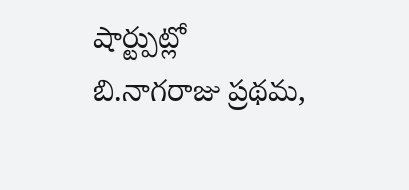షార్ట్పుట్లో బి.నాగరాజు ప్రథమ,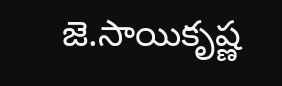జె.సాయికృష్ణ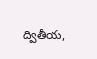ద్వితీయ,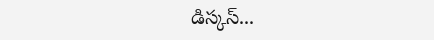డిస్కస్...